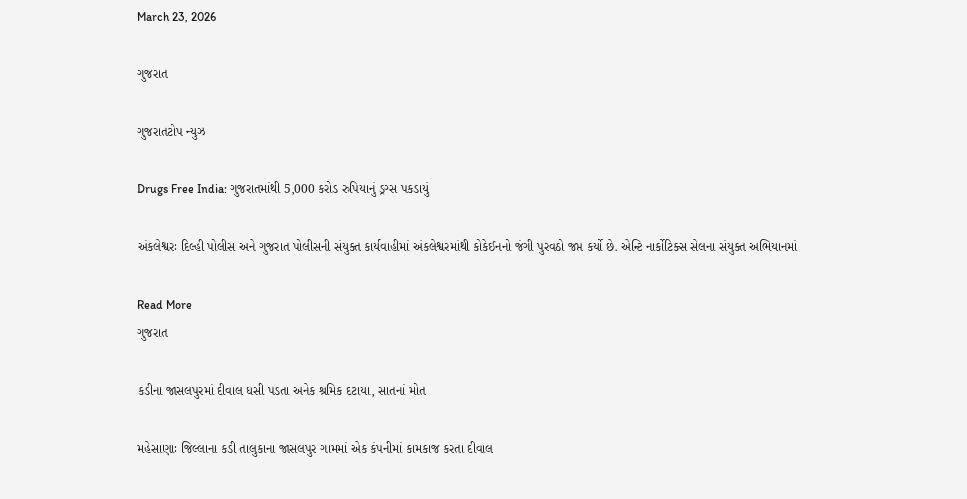March 23, 2026

ગુજરાત

ગુજરાતટોપ ન્યુઝ

Drugs Free India: ગુજરાતમાંથી 5,000 કરોડ રુપિયાનું ડ્રગ્સ પકડાયું

અંકલેશ્વરઃ દિલ્હી પોલીસ અને ગુજરાત પોલીસની સંયુક્ત કાર્યવાહીમાં અંકલેશ્વરમાંથી કોકેઈનનો જંગી પુરવઠો જપ્ત કર્યો છે. એન્ટિ નાર્કોટિક્સ સેલના સંયુક્ત અભિયાનમાં

Read More
ગુજરાત

કડીના જાસલપુરમાં દીવાલ ધસી પડતા અનેક શ્રમિક દટાયા, સાતનાં મોત

મહેસાણાઃ જિલ્લાના કડી તાલુકાના જાસલપુર ગામમાં એક કંપનીમાં કામકાજ કરતા દીવાલ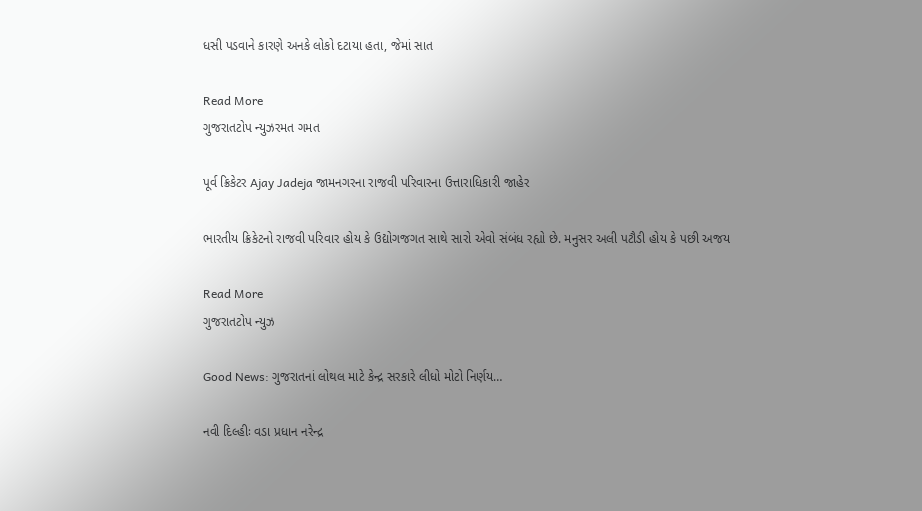ધસી પડવાને કારણે અનકે લોકો દટાયા હતા, જેમાં સાત

Read More
ગુજરાતટોપ ન્યુઝરમત ગમત

પૂર્વ ક્રિકેટર Ajay Jadeja જામનગરના રાજવી પરિવારના ઉત્તારાધિકારી જાહેર

ભારતીય ક્રિકેટનો રાજવી પરિવાર હોય કે ઉદ્યોગજગત સાથે સારો એવો સંબંધ રહ્યો છે. મનુસર અલી પટૌડી હોય કે પછી અજય

Read More
ગુજરાતટોપ ન્યુઝ

Good News: ગુજરાતનાં લોથલ માટે કેન્દ્ર સરકારે લીધો મોટો નિર્ણય…

નવી દિલ્હીઃ વડા પ્રધાન નરેન્દ્ર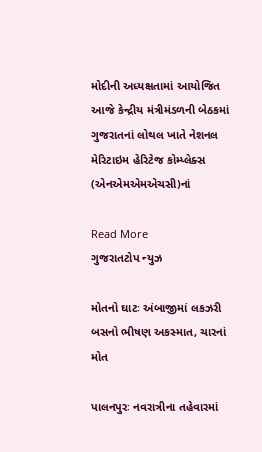મોદીની અધ્યક્ષતામાં આયોજિત આજે કેન્દ્રીય મંત્રીમંડળની બેઠકમાં ગુજરાતનાં લોથલ ખાતે નેશનલ મેરિટાઇમ હેરિટેજ કોમ્પ્લેક્સ (એનએમએમએચસી)નાં

Read More
ગુજરાતટોપ ન્યુઝ

મોતનો ઘાટઃ અંબાજીમાં લકઝરી બસનો ભીષણ અકસ્માત, ચારનાં મોત

પાલનપુરઃ નવરાત્રીના તહેવારમાં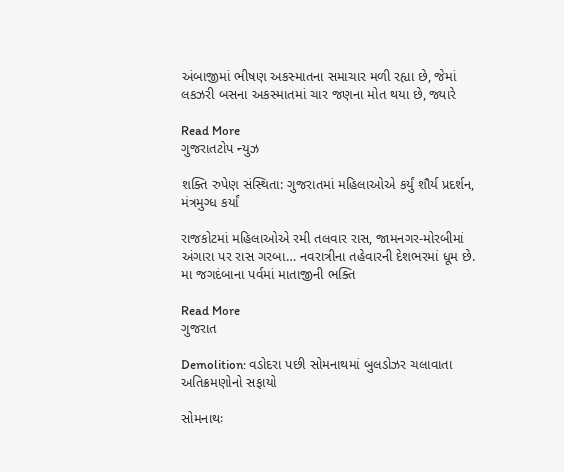અંબાજીમાં ભીષણ અકસ્માતના સમાચાર મળી રહ્યા છે, જેમાં લકઝરી બસના અકસ્માતમાં ચાર જણના મોત થયા છે, જ્યારે

Read More
ગુજરાતટોપ ન્યુઝ

શક્તિ રુપેણ સંસ્થિતા: ગુજરાતમાં મહિલાઓએ કર્યું શૌર્ય પ્રદર્શન, મંત્રમુગ્ધ કર્યાં

રાજકોટમાં મહિલાઓએ રમી તલવાર રાસ, જામનગર-મોરબીમાં અંગારા પર રાસ ગરબા… નવરાત્રીના તહેવારની દેશભરમાં ધૂમ છે. મા જગદંબાના પર્વમાં માતાજીની ભક્તિ

Read More
ગુજરાત

Demolition: વડોદરા પછી સોમનાથમાં બુલડોઝર ચલાવાતા અતિક્રમણોનો સફાયો

સોમનાથઃ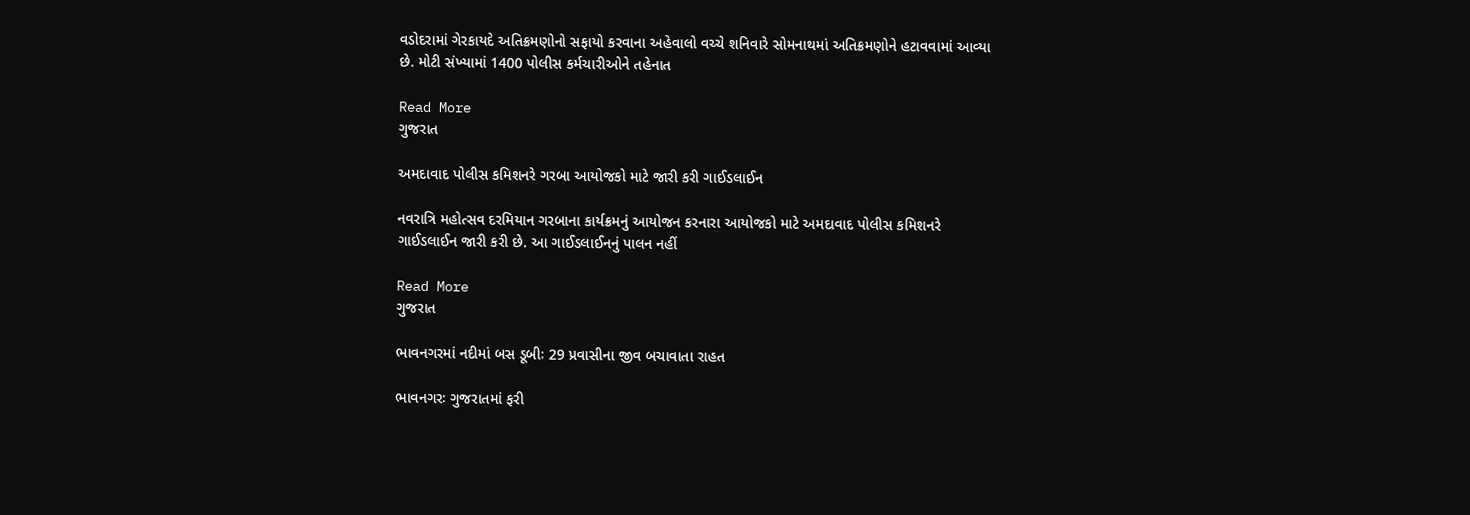વડોદરામાં ગેરકાયદે અતિક્રમણોનો સફાયો કરવાના અહેવાલો વચ્ચે શનિવારે સોમનાથમાં અતિક્રમણોને હટાવવામાં આવ્યા છે. મોટી સંખ્યામાં 1400 પોલીસ કર્મચારીઓને તહેનાત

Read More
ગુજરાત

અમદાવાદ પોલીસ કમિશનરે ગરબા આયોજકો માટે જારી કરી ગાઈડલાઈન

નવરાત્રિ મહોત્સવ દરમિયાન ગરબાના કાર્યક્રમનું આયોજન કરનારા આયોજકો માટે અમદાવાદ પોલીસ કમિશનરે ગાઈડલાઈન જારી કરી છે. આ ગાઈડલાઈનનું પાલન નહીં

Read More
ગુજરાત

ભાવનગરમાં નદીમાં બસ ડૂબીઃ 29 પ્રવાસીના જીવ બચાવાતા રાહત

ભાવનગરઃ ગુજરાતમાં ફરી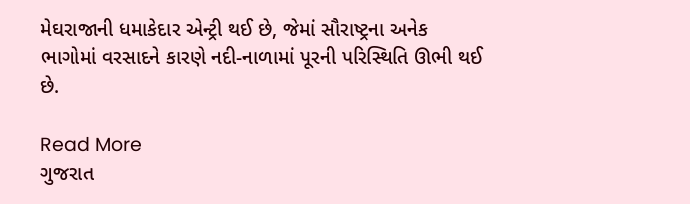મેઘરાજાની ધમાકેદાર એન્ટ્રી થઈ છે, જેમાં સૌરાષ્ટ્રના અનેક ભાગોમાં વરસાદને કારણે નદી-નાળામાં પૂરની પરિસ્થિતિ ઊભી થઈ છે.

Read More
ગુજરાત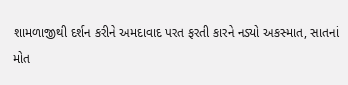શામળાજીથી દર્શન કરીને અમદાવાદ પરત ફરતી કારને નડ્યો અકસ્માત, સાતનાં મોત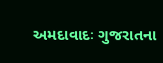અમદાવાદઃ ગુજરાતના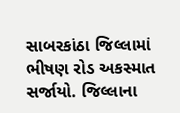સાબરકાંઠા જિલ્લામાં ભીષણ રોડ અકસ્માત સર્જાયો. જિલ્લાના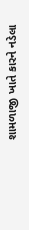શામળાજી ખાતે કારને નડેલા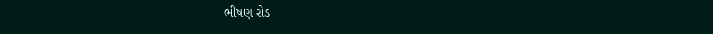ભીષણ રોડ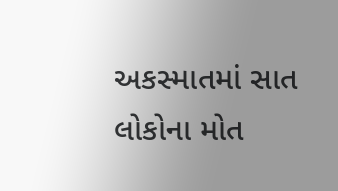અકસ્માતમાં સાત લોકોના મોત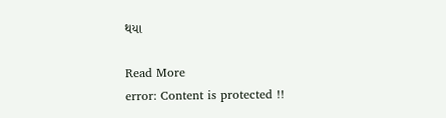થયા

Read More
error: Content is protected !!